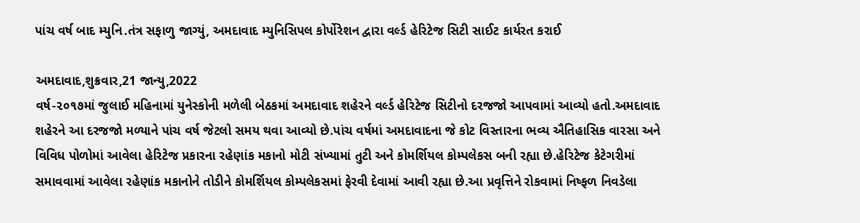પાંચ વર્ષ બાદ મ્યુનિ.તંત્ર સફાળુ જાગ્યું, અમદાવાદ મ્યુનિસિપલ કોર્પોરેશન દ્વારા વર્લ્ડ હેરિટેજ સિટી સાઈટ કાર્યરત કરાઈ

અમદાવાદ,શુક્રવાર,21 જાન્યુ,2022
વર્ષ-૨૦૧૭માં જુલાઈ મહિનામાં યુનેસ્કોની મળેલી બેઠકમાં અમદાવાદ શહેરને વર્લ્ડ હેરિટેજ સિટીનો દરજજો આપવામાં આવ્યો હતો.અમદાવાદ શહેરને આ દરજજો મળ્યાને પાંચ વર્ષ જેટલો સમય થવા આવ્યો છે.પાંચ વર્ષમાં અમદાવાદના જે કોટ વિસ્તારના ભવ્ય ઐતિહાસિક વારસા અને વિવિધ પોળોમાં આવેલા હેરિટેજ પ્રકારના રહેણાંક મકાનો મોટી સંખ્યામાં તુટી અને કોમર્શિયલ કોમ્પલેકસ બની રહ્યા છે.હેરિટેજ કેટેગરીમાં સમાવવામાં આવેલા રહેણાંક મકાનોને તોડીને કોમર્શિયલ કોમ્પલેકસમાં ફેરવી દેવામાં આવી રહ્યા છે.આ પ્રવૃત્તિને રોકવામાં નિષ્ફળ નિવડેલા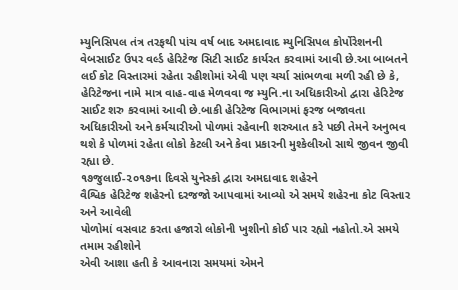મ્યુનિસિપલ તંત્ર તરફથી પાંચ વર્ષ બાદ અમદાવાદ મ્યુનિસિપલ કોર્પોરેશનની વેબસાઈટ ઉપર વર્લ્ડ હેરિટેજ સિટી સાઈટ કાર્યરત કરવામાં આવી છે.આ બાબતને લઈ કોટ વિસ્તારમાં રહેતા રહીશોમાં એવી પણ ચર્ચા સાંભળવા મળી રહી છે કે, હેરિટેજના નામે માત્ર વાહ-વાહ મેળવવા જ મ્યુનિ.ના અધિકારીઓ દ્વારા હેરિટેજ સાઈટ શરુ કરવામાં આવી છે.બાકી હેરિટેજ વિભાગમાં ફરજ બજાવતા અધિકારીઓ અને કર્મચારીઓ પોળમાં રહેવાની શરુઆત કરે પછી તેમને અનુભવ થશે કે પોળમાં રહેતા લોકો કેટલી અને કેવા પ્રકારની મુશ્કેલીઓ સાથે જીવન જીવી રહ્યા છે.
૧૭જુલાઈ-૨૦૧૭ના દિવસે યુનેસ્કો દ્વારા અમદાવાદ શહેરને
વૈશ્વિક હેરિટેજ શહેરનો દરજજો આપવામાં આવ્યો એ સમયે શહેરના કોટ વિસ્તાર અને આવેલી
પોળોમાં વસવાટ કરતા હજારો લોકોની ખુશીનો કોઈ પાર રહ્યો નહોતો.એ સમયે તમામ રહીશોને
એવી આશા હતી કે આવનારા સમયમાં એમને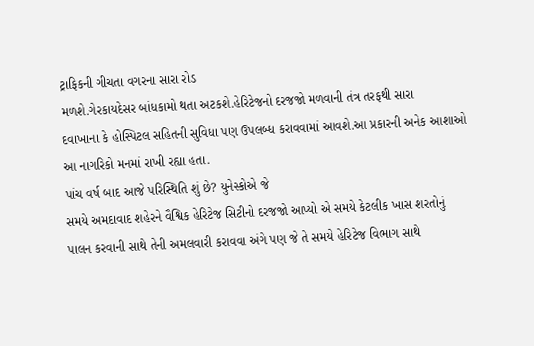ટ્રાફિકની ગીચતા વગરના સારા રોડ
મળશે.ગેરકાયદેસર બાંધકામો થતા અટકશે.હેરિટેજનો દરજજો મળવાની તંત્ર તરફથી સારા
દવાખાના કે હોસ્પિટલ સહિતની સુવિધા પણ ઉપલબ્ધ કરાવવામાં આવશે.આ પ્રકારની અનેક આશાઓ
આ નાગરિકો મનમાં રાખી રહ્યા હતા.
પાંચ વર્ષ બાદ આજે પરિસ્થિતિ શું છે? યુનેસ્કોએ જે
સમયે અમદાવાદ શહેરને વૈશ્વિક હેરિટેજ સિટીનો દરજજો આપ્યો એ સમયે કેટલીક ખાસ શરતોનું
પાલન કરવાની સાથે તેની અમલવારી કરાવવા અંગે પણ જે તે સમયે હેરિટેજ વિભાગ સાથે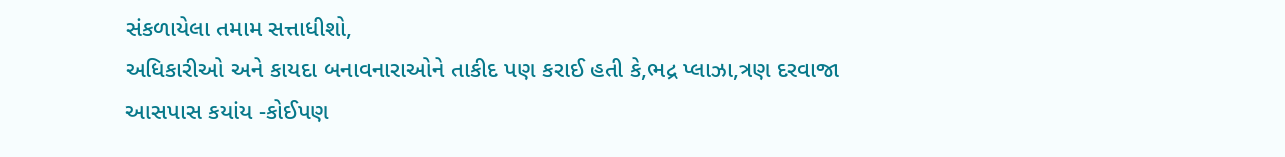સંકળાયેલા તમામ સત્તાધીશો,
અધિકારીઓ અને કાયદા બનાવનારાઓને તાકીદ પણ કરાઈ હતી કે,ભદ્ર પ્લાઝા,ત્રણ દરવાજા
આસપાસ કયાંય -કોઈપણ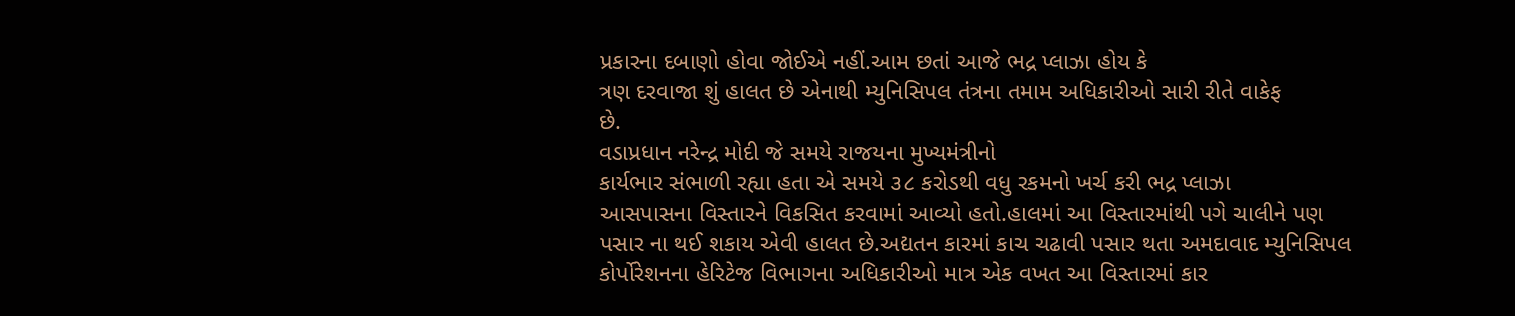પ્રકારના દબાણો હોવા જોઈએ નહીં.આમ છતાં આજે ભદ્ર પ્લાઝા હોય કે
ત્રણ દરવાજા શું હાલત છે એનાથી મ્યુનિસિપલ તંત્રના તમામ અધિકારીઓ સારી રીતે વાકેફ
છે.
વડાપ્રધાન નરેન્દ્ર મોદી જે સમયે રાજયના મુખ્યમંત્રીનો
કાર્યભાર સંભાળી રહ્યા હતા એ સમયે ૩૮ કરોડથી વધુ રકમનો ખર્ચ કરી ભદ્ર પ્લાઝા
આસપાસના વિસ્તારને વિકસિત કરવામાં આવ્યો હતો.હાલમાં આ વિસ્તારમાંથી પગે ચાલીને પણ
પસાર ના થઈ શકાય એવી હાલત છે.અદ્યતન કારમાં કાચ ચઢાવી પસાર થતા અમદાવાદ મ્યુનિસિપલ
કોર્પોરેશનના હેરિટેજ વિભાગના અધિકારીઓ માત્ર એક વખત આ વિસ્તારમાં કાર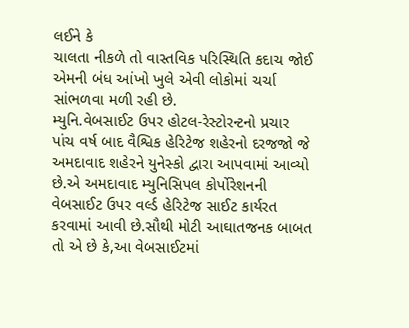લઈને કે
ચાલતા નીકળે તો વાસ્તવિક પરિસ્થિતિ કદાચ જોઈ એમની બંધ આંખો ખુલે એવી લોકોમાં ચર્ચા
સાંભળવા મળી રહી છે.
મ્યુનિ.વેબસાઈટ ઉપર હોટલ-રેસ્ટોરન્ટનો પ્રચાર
પાંચ વર્ષ બાદ વૈશ્વિક હેરિટેજ શહેરનો દરજજો જે અમદાવાદ શહેરને યુનેસ્કો દ્વારા આપવામાં આવ્યો છે.એ અમદાવાદ મ્યુનિસિપલ કોર્પોરેશનની વેબસાઈટ ઉપર વર્લ્ડ હેરિટેજ સાઈટ કાર્યરત કરવામાં આવી છે.સૌથી મોટી આઘાતજનક બાબત તો એ છે કે,આ વેબસાઈટમાં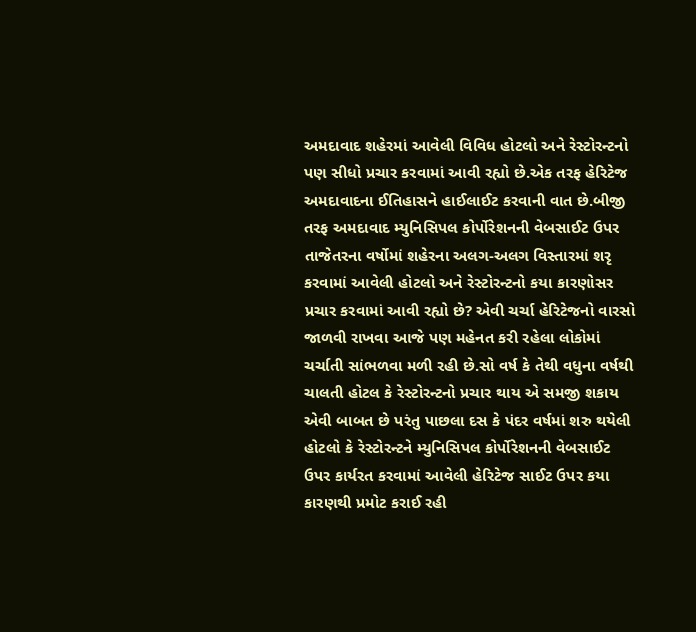અમદાવાદ શહેરમાં આવેલી વિવિધ હોટલો અને રેસ્ટોરન્ટનો પણ સીધો પ્રચાર કરવામાં આવી રહ્યો છે.એક તરફ હેરિટેજ અમદાવાદના ઈતિહાસને હાઈલાઈટ કરવાની વાત છે.બીજી તરફ અમદાવાદ મ્યુનિસિપલ કોર્પોરેશનની વેબસાઈટ ઉપર તાજેતરના વર્ષોમાં શહેરના અલગ-અલગ વિસ્તારમાં શરૃ કરવામાં આવેલી હોટલો અને રેસ્ટોરન્ટનો કયા કારણોસર પ્રચાર કરવામાં આવી રહ્યો છે? એવી ચર્ચા હેરિટેજનો વારસો જાળવી રાખવા આજે પણ મહેનત કરી રહેલા લોકોમાં ચર્ચાતી સાંભળવા મળી રહી છે.સો વર્ષ કે તેથી વધુના વર્ષથી ચાલતી હોટલ કે રેસ્ટોરન્ટનો પ્રચાર થાય એ સમજી શકાય એવી બાબત છે પરંતુ પાછલા દસ કે પંદર વર્ષમાં શરુ થયેલી હોટલો કે રેસ્ટોરન્ટને મ્યુનિસિપલ કોર્પોરેશનની વેબસાઈટ ઉપર કાર્યરત કરવામાં આવેલી હેરિટેજ સાઈટ ઉપર કયા કારણથી પ્રમોટ કરાઈ રહી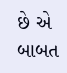છે એ બાબત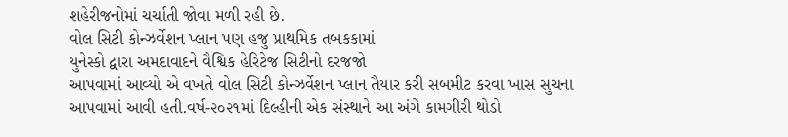શહેરીજનોમાં ચર્ચાતી જોવા મળી રહી છે.
વોલ સિટી કોન્ઝર્વેશન પ્લાન પણ હજુ પ્રાથમિક તબકકામાં
યુનેસ્કો દ્વારા અમદાવાદને વૈશ્વિક હેરિટેજ સિટીનો દરજજો
આપવામાં આવ્યો એ વખતે વોલ સિટી કોન્ઝર્વેશન પ્લાન તૈયાર કરી સબમીટ કરવા ખાસ સુચના
આપવામાં આવી હતી.વર્ષ-૨૦૨૧માં દિલ્હીની એક સંસ્થાને આ અંગે કામગીરી થોડો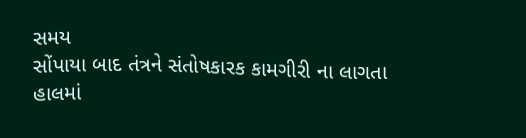સમય
સોંપાયા બાદ તંત્રને સંતોષકારક કામગીરી ના લાગતા હાલમાં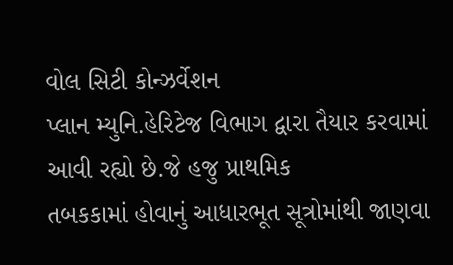વોલ સિટી કોન્ઝર્વેશન
પ્લાન મ્યુનિ.હેરિટેજ વિભાગ દ્વારા તૈયાર કરવામાં આવી રહ્યો છે.જે હજુ પ્રાથમિક
તબકકામાં હોવાનું આધારભૂત સૂત્રોમાંથી જાણવા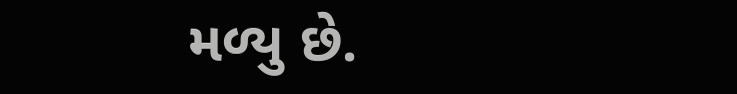મળ્યુ છે.